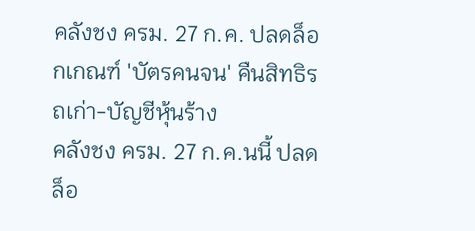คลังชง ครม. 27 ก.ค. ปลดล็อกเกณฑ์ 'บัตรคนจน' คืนสิทธิรถเก่า-บัญชีหุ้นร้าง
คลังชง ครม. 27 ก.ค.นนี้ ปลดล็อ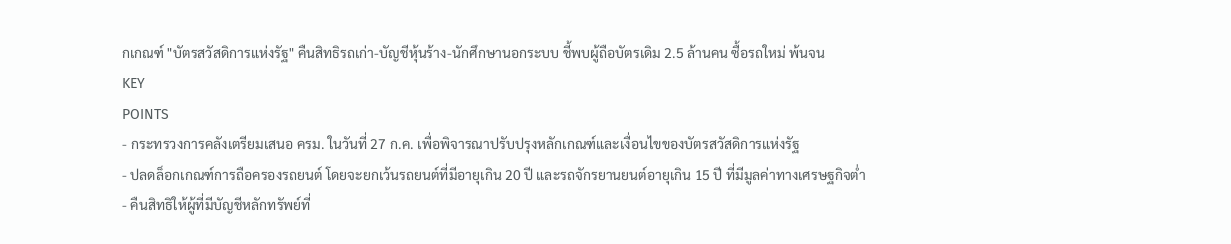กเกณฑ์ "บัตรสวัสดิการแห่งรัฐ" คืนสิทธิรถเก่า-บัญชีหุ้นร้าง-นักศึกษานอกระบบ ชี้พบผู้ถือบัตรเดิม 2.5 ล้านคน ซื้อรถใหม่ พ้นจน
KEY
POINTS
- กระทรวงการคลังเตรียมเสนอ ครม. ในวันที่ 27 ก.ค. เพื่อพิจารณาปรับปรุงหลักเกณฑ์และเงื่อนไขของบัตรสวัสดิการแห่งรัฐ
- ปลดล็อกเกณฑ์การถือครองรถยนต์ โดยจะยกเว้นรถยนต์ที่มีอายุเกิน 20 ปี และรถจักรยานยนต์อายุเกิน 15 ปี ที่มีมูลค่าทางเศรษฐกิจต่ำ
- คืนสิทธิให้ผู้ที่มีบัญชีหลักทรัพย์ที่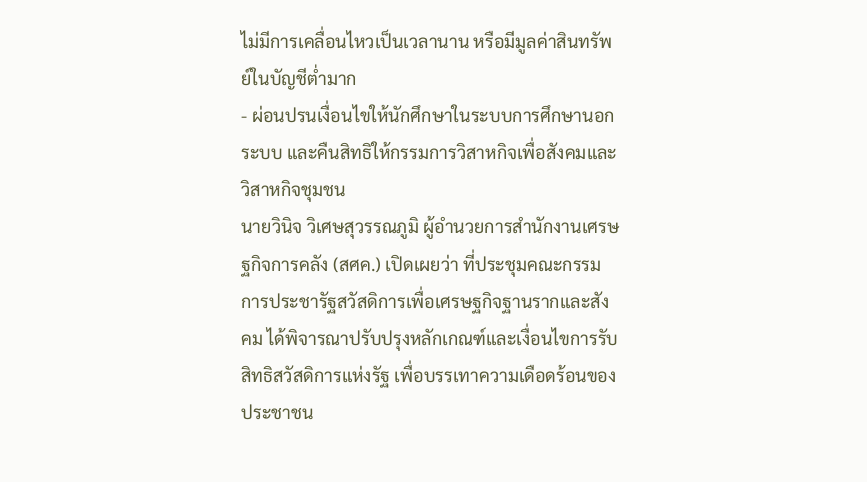ไม่มีการเคลื่อนไหวเป็นเวลานาน หรือมีมูลค่าสินทรัพย์ในบัญชีต่ำมาก
- ผ่อนปรนเงื่อนไขให้นักศึกษาในระบบการศึกษานอกระบบ และคืนสิทธิให้กรรมการวิสาหกิจเพื่อสังคมและวิสาหกิจชุมชน
นายวินิจ วิเศษสุวรรณภูมิ ผู้อำนวยการสำนักงานเศรษฐกิจการคลัง (สศค.) เปิดเผยว่า ที่ประชุมคณะกรรมการประชารัฐสวัสดิการเพื่อเศรษฐกิจฐานรากและสังคม ได้พิจารณาปรับปรุงหลักเกณฑ์และเงื่อนไขการรับสิทธิสวัสดิการแห่งรัฐ เพื่อบรรเทาความเดือดร้อนของประชาชน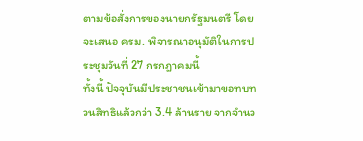ตามข้อสั่งการของนายกรัฐมนตรี โดยจะเสนอ ครม. พิจารณาอนุมัติในการประชุมวันที่ 27 กรกฎาคมนี้
ทั้งนี้ ปัจจุบันมีประชาชนเข้ามาขอทบทวนสิทธิแล้วกว่า 3.4 ล้านราย จากจำนว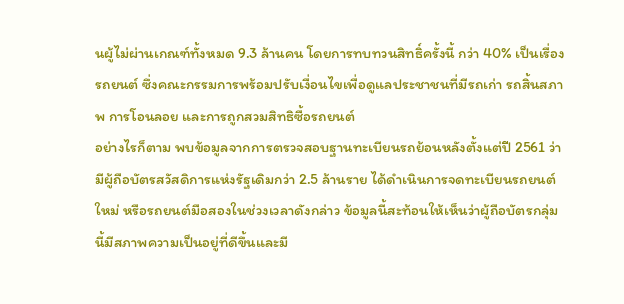นผู้ไม่ผ่านเกณฑ์ทั้งหมด 9.3 ล้านคน โดยการทบทวนสิทธิ์ครั้งนี้ กว่า 40% เป็นเรื่องรถยนต์ ซึ่งคณะกรรมการพร้อมปรับเงื่อนไขเพื่อดูแลประชาชนที่มีรถเก่า รถสิ้นสภาพ การโอนลอย และการถูกสวมสิทธิซื้อรถยนต์
อย่างไรก็ตาม พบข้อมูลจากการตรวจสอบฐานทะเบียนรถย้อนหลังตั้งแต่ปี 2561 ว่า มีผู้ถือบัตรสวัสดิการแห่งรัฐเดิมกว่า 2.5 ล้านราย ได้ดำเนินการจดทะเบียนรถยนต์ใหม่ หรือรถยนต์มือสองในช่วงเวลาดังกล่าว ข้อมูลนี้สะท้อนให้เห็นว่าผู้ถือบัตรกลุ่มนี้มีสภาพความเป็นอยู่ที่ดีขึ้นและมี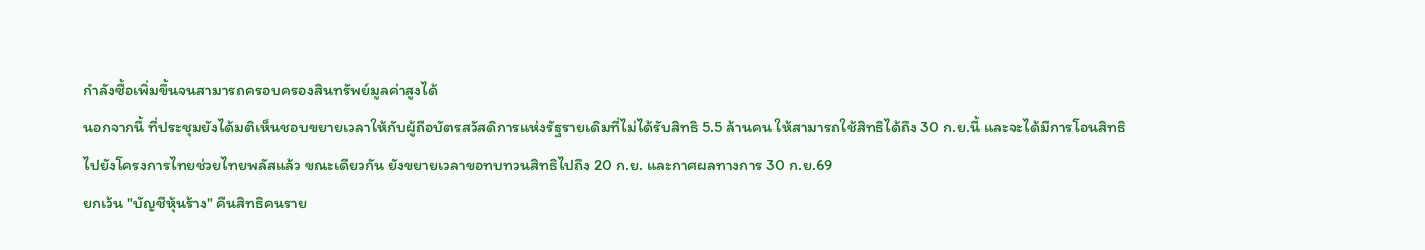กำลังซื้อเพิ่มขึ้นจนสามารถครอบครองสินทรัพย์มูลค่าสูงได้
นอกจากนี้ ที่ประชุมยังได้มติเห็นชอบขยายเวลาให้กับผู้ถือบัตรสวัสดิการแห่งรัฐรายเดิมที่ไม่ได้รับสิทธิ 5.5 ล้านคน ให้สามารถใช้สิทธิได้ถึง 30 ก.ย.นี้ และจะได้มีการโอนสิทธิไปยังโครงการไทยช่วยไทยพลัสแล้ว ขณะเดียวกัน ยังขยายเวลาขอทบทวนสิทธิไปถึง 20 ก.ย. และกาศผลทางการ 30 ก.ย.69
ยกเว้น "บัญชีหุ้นร้าง" คืนสิทธิคนราย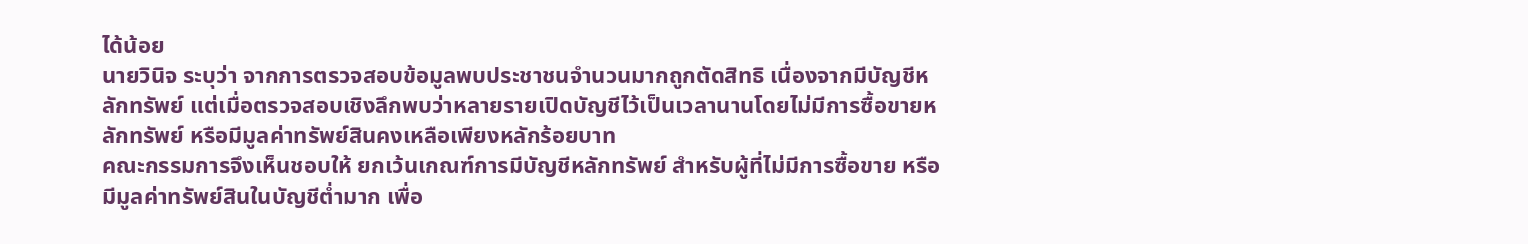ได้น้อย
นายวินิจ ระบุว่า จากการตรวจสอบข้อมูลพบประชาชนจำนวนมากถูกตัดสิทธิ เนื่องจากมีบัญชีหลักทรัพย์ แต่เมื่อตรวจสอบเชิงลึกพบว่าหลายรายเปิดบัญชีไว้เป็นเวลานานโดยไม่มีการซื้อขายหลักทรัพย์ หรือมีมูลค่าทรัพย์สินคงเหลือเพียงหลักร้อยบาท
คณะกรรมการจึงเห็นชอบให้ ยกเว้นเกณฑ์การมีบัญชีหลักทรัพย์ สำหรับผู้ที่ไม่มีการซื้อขาย หรือมีมูลค่าทรัพย์สินในบัญชีต่ำมาก เพื่อ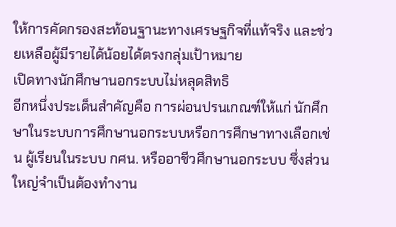ให้การคัดกรองสะท้อนฐานะทางเศรษฐกิจที่แท้จริง และช่วยเหลือผู้มีรายได้น้อยได้ตรงกลุ่มเป้าหมาย
เปิดทางนักศึกษานอกระบบไม่หลุดสิทธิ
อีกหนึ่งประเด็นสำคัญคือ การผ่อนปรนเกณฑ์ให้แก่ นักศึกษาในระบบการศึกษานอกระบบหรือการศึกษาทางเลือกเช่น ผู้เรียนในระบบ กศน. หรืออาชีวศึกษานอกระบบ ซึ่งส่วนใหญ่จำเป็นต้องทำงาน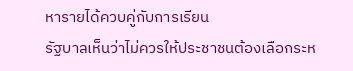หารายได้ควบคู่กับการเรียน
รัฐบาลเห็นว่าไม่ควรให้ประชาชนต้องเลือกระห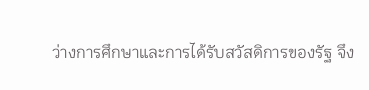ว่างการศึกษาและการได้รับสวัสดิการของรัฐ จึง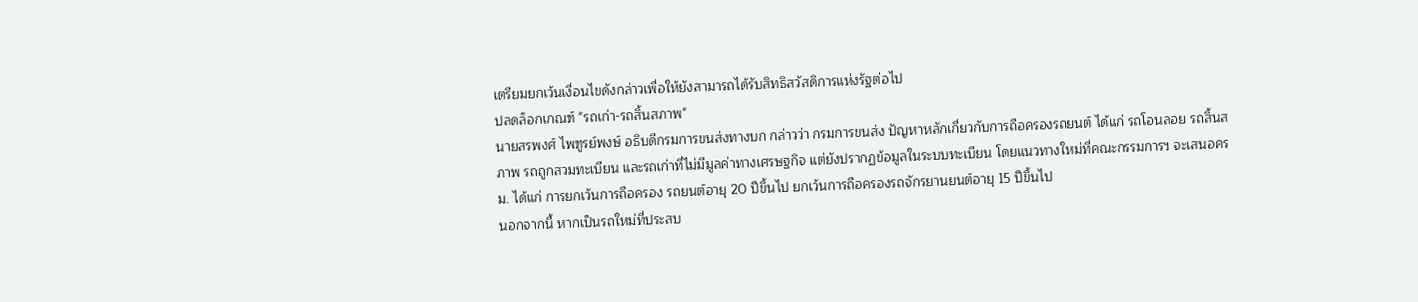เตรียมยกเว้นเงื่อนไขดังกล่าวเพื่อให้ยังสามารถได้รับสิทธิสวัสดิการแห่งรัฐต่อไป
ปลดล็อกเกณฑ์ "รถเก่า-รถสิ้นสภาพ"
นายสรพงศ์ ไพฑูรย์พงษ์ อธิบดีกรมการขนส่งทางบก กล่าวว่า กรมการขนส่ง ปัญหาหลักเกี่ยวกับการถือครองรถยนต์ ได้แก่ รถโอนลอย รถสิ้นสภาพ รถถูกสวมทะเบียน และรถเก่าที่ไม่มีมูลค่าทางเศรษฐกิจ แต่ยังปรากฏข้อมูลในระบบทะเบียน โดยแนวทางใหม่ที่คณะกรรมการฯ จะเสนอครม. ได้แก่ การยกเว้นการถือครอง รถยนต์อายุ 20 ปีขึ้นไป ยกเว้นการถือครองรถจักรยานยนต์อายุ 15 ปีขึ้นไป
นอกจากนี้ หากเป็นรถใหม่ที่ประสบ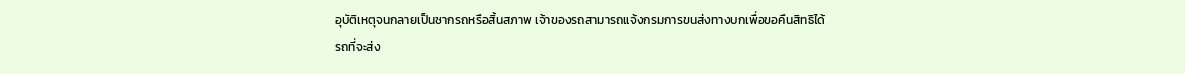อุบัติเหตุจนกลายเป็นซากรถหรือสิ้นสภาพ เจ้าของรถสามารถแจ้งกรมการขนส่งทางบกเพื่อขอคืนสิทธิได้
รถที่จะส่ง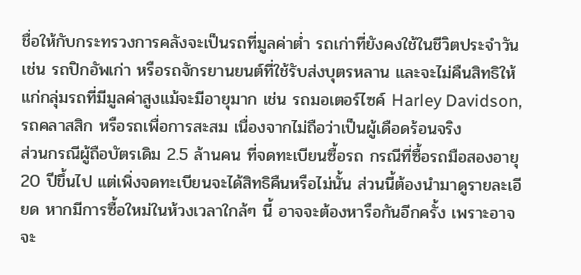ชื่อให้กับกระทรวงการคลังจะเป็นรถที่มูลค่าต่ำ รถเก่าที่ยังคงใช้ในชีวิตประจำวัน เช่น รถปิกอัพเก่า หรือรถจักรยานยนต์ที่ใช้รับส่งบุตรหลาน และจะไม่คืนสิทธิให้แก่กลุ่มรถที่มีมูลค่าสูงแม้จะมีอายุมาก เช่น รถมอเตอร์ไซค์ Harley Davidson, รถคลาสสิก หรือรถเพื่อการสะสม เนื่องจากไม่ถือว่าเป็นผู้เดือดร้อนจริง
ส่วนกรณีผู้ถือบัตรเดิม 2.5 ล้านคน ที่จดทะเบียนซื้อรถ กรณีที่ซื้อรถมือสองอายุ 20 ปีขึ้นไป แต่เพิ่งจดทะเบียนจะได้สิทธิคืนหรือไม่นั้น ส่วนนี้ต้องนำมาดูรายละเอียด หากมีการซื้อใหม่ในห้วงเวลาใกล้ๆ นี้ อาจจะต้องหารือกันอีกครั้ง เพราะอาจจะ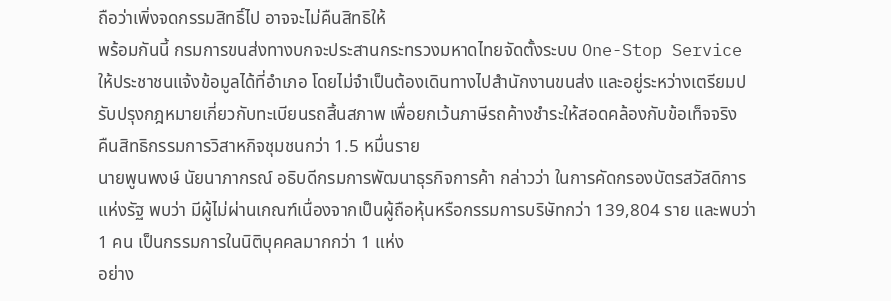ถือว่าเพิ่งจดกรรมสิทธิ์ไป อาจจะไม่คืนสิทธิให้
พร้อมกันนี้ กรมการขนส่งทางบกจะประสานกระทรวงมหาดไทยจัดตั้งระบบ One-Stop Service ให้ประชาชนแจ้งข้อมูลได้ที่อำเภอ โดยไม่จำเป็นต้องเดินทางไปสำนักงานขนส่ง และอยู่ระหว่างเตรียมปรับปรุงกฎหมายเกี่ยวกับทะเบียนรถสิ้นสภาพ เพื่อยกเว้นภาษีรถค้างชำระให้สอดคล้องกับข้อเท็จจริง
คืนสิทธิกรรมการวิสาหกิจชุมชนกว่า 1.5 หมื่นราย
นายพูนพงษ์ นัยนาภากรณ์ อธิบดีกรมการพัฒนาธุรกิจการค้า กล่าวว่า ในการคัดกรองบัตรสวัสดิการแห่งรัฐ พบว่า มีผู้ไม่ผ่านเกณฑ์เนื่องจากเป็นผู้ถือหุ้นหรือกรรมการบริษัทกว่า 139,804 ราย และพบว่า 1 คน เป็นกรรมการในนิติบุคคลมากกว่า 1 แห่ง
อย่าง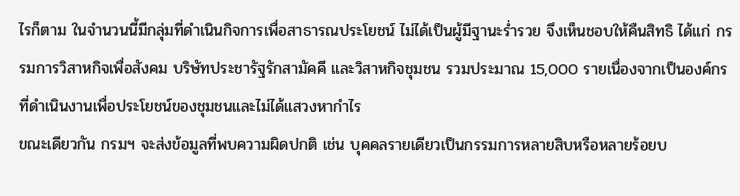ไรก็ตาม ในจำนวนนี้มีกลุ่มที่ดำเนินกิจการเพื่อสาธารณประโยชน์ ไม่ได้เป็นผู้มีฐานะร่ำรวย จึงเห็นชอบให้คืนสิทธิ ได้แก่ กรรมการวิสาหกิจเพื่อสังคม บริษัทประชารัฐรักสามัคคี และวิสาหกิจชุมชน รวมประมาณ 15,000 รายเนื่องจากเป็นองค์กรที่ดำเนินงานเพื่อประโยชน์ของชุมชนและไม่ได้แสวงหากำไร
ขณะเดียวกัน กรมฯ จะส่งข้อมูลที่พบความผิดปกติ เช่น บุคคลรายเดียวเป็นกรรมการหลายสิบหรือหลายร้อยบ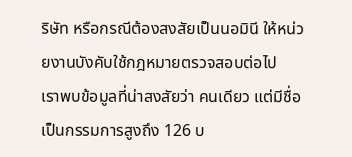ริษัท หรือกรณีต้องสงสัยเป็นนอมินี ให้หน่วยงานบังคับใช้กฎหมายตรวจสอบต่อไป
เราพบข้อมูลที่น่าสงสัยว่า คนเดียว แต่มีชื่อเป็นกรรมการสูงถึง 126 บ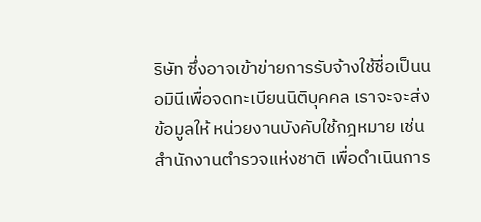ริษัท ซึ่งอาจเข้าข่ายการรับจ้างใช้ชื่อเป็นนอมินีเพื่อจดทะเบียนนิติบุคคล เราจะจะส่งข้อมูลให้ หน่วยงานบังคับใช้กฎหมาย เช่น สำนักงานตำรวจแห่งชาติ เพื่อดำเนินการ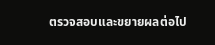ตรวจสอบและขยายผลต่อไป